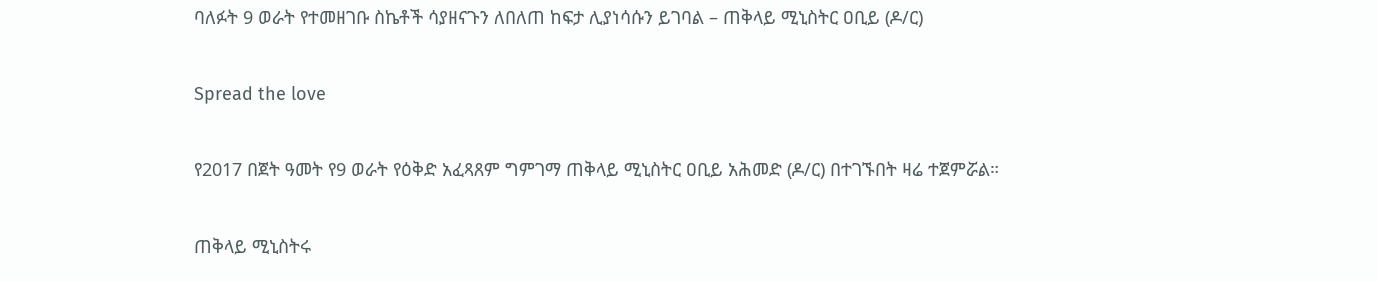ባለፉት 9 ወራት የተመዘገቡ ስኬቶች ሳያዘናጉን ለበለጠ ከፍታ ሊያነሳሱን ይገባል – ጠቅላይ ሚኒስትር ዐቢይ (ዶ/ር)

Spread the love

የ2017 በጀት ዓመት የ9 ወራት የዕቅድ አፈጻጸም ግምገማ ጠቅላይ ሚኒስትር ዐቢይ አሕመድ (ዶ/ር) በተገኙበት ዛሬ ተጀምሯል።

ጠቅላይ ሚኒስትሩ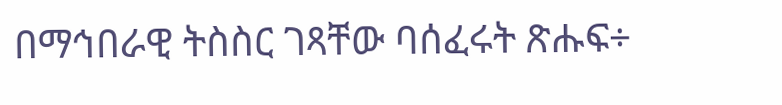በማኅበራዊ ትስስር ገጻቸው ባሰፈሩት ጽሑፍ÷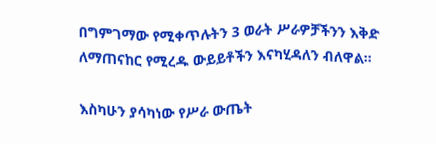በግምገማው የሚቀጥሉትን 3 ወራት ሥራዎቻችንን እቅድ ለማጠናከር የሚረዱ ውይይቶችን እናካሂዳለን ብለዋል።

እስካሁን ያሳካነው የሥራ ውጤት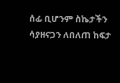ሰፊ ቢሆንም ስኬታችን ሳያዘናጋን ለበለጠ ከፍታ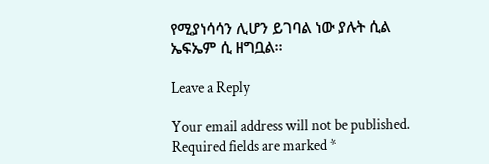የሚያነሳሳን ሊሆን ይገባል ነው ያሉት ሲል ኤፍኤም ሲ ዘግቧል፡፡

Leave a Reply

Your email address will not be published. Required fields are marked *